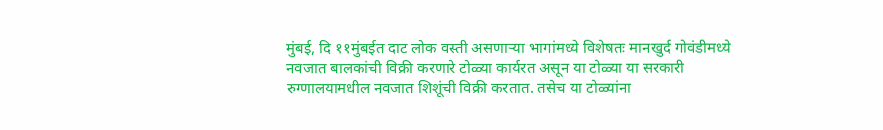मुंबई, दि ११मुंबईत दाट लोक वस्ती असणाऱ्या भागांमध्ये विशेषतः मानखुर्द गोवंडीमध्ये नवजात बालकांची विक्री करणारे टोळ्या कार्यरत असून या टोळ्या या सरकारी रुग्णालयामधील नवजात शिशूंची विक्री करतात. तसेच या टोळ्यांना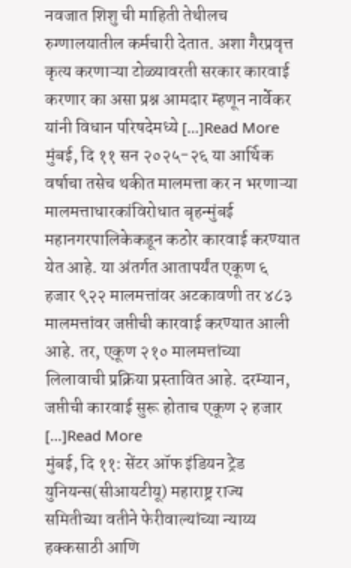नवजात शिशु ची माहिती तेथीलच रुग्णालयातील कर्मचारी देतात. अशा गैरप्रवृत्त कृत्य करणाऱ्या टोळ्यावरती सरकार कारवाई करणार का असा प्रश्न आमदार म्हणून नार्वेकर यांनी विधान परिषदेमध्ये […]Read More
मुंबई, दि ११ सन २०२५-२६ या आर्थिक वर्षाचा तसेच थकीत मालमत्ता कर न भरणाऱ्या मालमत्ताधारकांविरोधात बृहन्मुंबई महानगरपालिकेकडून कठोर कारवाई करण्यात येत आहे. या अंतर्गत आतापर्यंत एकूण ६ हजार ९२२ मालमत्तांवर अटकावणी तर ४८३ मालमत्तांवर जप्तीची कारवाई करण्यात आली आहे. तर, एकूण २१० मालमत्तांच्या लिलावाची प्रक्रिया प्रस्तावित आहे. दरम्यान, जप्तीची कारवाई सुरू होताच एकूण २ हजार […]Read More
मुंबई, दि ११: सेंटर ऑफ इंडियन ट्रेड युनियन्स(सीआयटीयू) महाराष्ट्र राज्य समितीच्या वतीने फेरीवाल्यांच्या न्याय्य हक्कसाठी आणि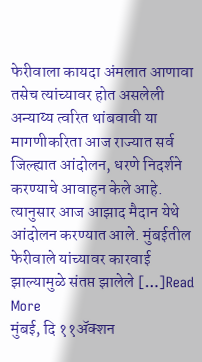फेरीवाला कायदा अंमलात आणावा तसेच त्यांच्यावर होत असलेली अन्याय्य त्वरित थांबवावी या मागणीकरिता आज राज्यात सर्व जिल्ह्यात आंदोलन, धरणे निदर्शने करण्याचे आवाहन केले आहे. त्यानुसार आज आझाद मैदान येथे आंदोलन करण्यात आले. मुंबईतील फेरीवाले यांच्यावर कारवाई झाल्यामुळे संतप्त झालेले […]Read More
मुंबई, दि ११ॲक्शन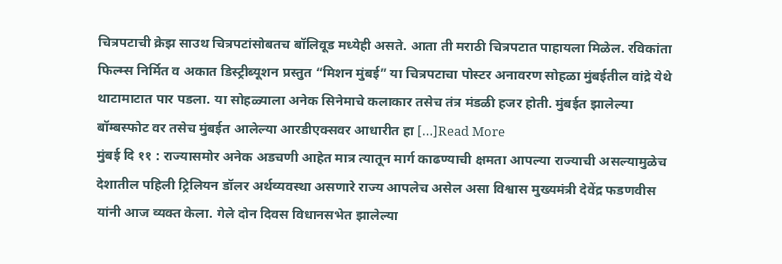चित्रपटाची क्रेझ साउथ चित्रपटांसोबतच बॉलिवूड मध्येही असते. आता ती मराठी चित्रपटात पाहायला मिळेल. रविकांता फिल्म्स निर्मित व अकात डिस्ट्रीब्यूशन प्रस्तुत “मिशन मुंबई” या चित्रपटाचा पोस्टर अनावरण सोहळा मुंबईतील वांद्रे येथे थाटामाटात पार पडला. या सोहळ्याला अनेक सिनेमाचे कलाकार तसेच तंत्र मंडळी हजर होती. मुंबईत झालेल्या बॉम्बस्फोट वर तसेच मुंबईत आलेल्या आरडीएक्सवर आधारीत हा […]Read More
मुंबई दि ११ : राज्यासमोर अनेक अडचणी आहेत मात्र त्यातून मार्ग काढण्याची क्षमता आपल्या राज्याची असल्यामुळेच देशातील पहिली ट्रिलियन डॉलर अर्थव्यवस्था असणारे राज्य आपलेच असेल असा विश्वास मुख्यमंत्री देवेंद्र फडणवीस यांनी आज व्यक्त केला. गेले दोन दिवस विधानसभेत झालेल्या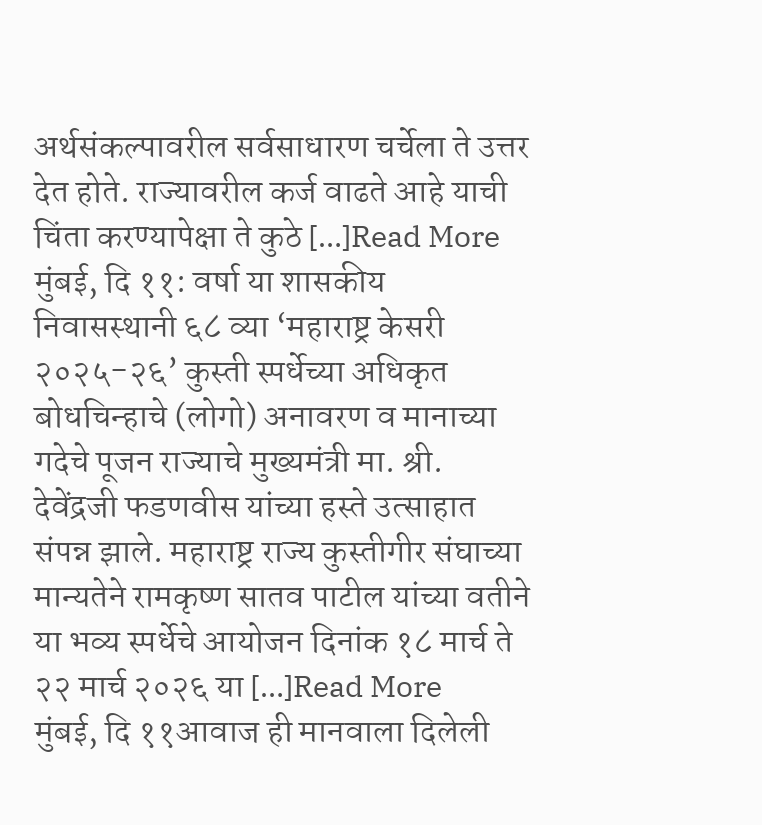अर्थसंकल्पावरील सर्वसाधारण चर्चेला ते उत्तर देत होते. राज्यावरील कर्ज वाढते आहे याची चिंता करण्यापेक्षा ते कुठे […]Read More
मुंबई, दि ११: वर्षा या शासकीय निवासस्थानी ६८ व्या ‘महाराष्ट्र केसरी २०२५-२६’ कुस्ती स्पर्धेच्या अधिकृत बोधचिन्हाचे (लोगो) अनावरण व मानाच्या गदेचे पूजन राज्याचे मुख्यमंत्री मा. श्री. देवेंद्रजी फडणवीस यांच्या हस्ते उत्साहात संपन्न झाले. महाराष्ट्र राज्य कुस्तीगीर संघाच्या मान्यतेने रामकृष्ण सातव पाटील यांच्या वतीने या भव्य स्पर्धेचे आयोजन दिनांक १८ मार्च ते २२ मार्च २०२६ या […]Read More
मुंबई, दि ११आवाज ही मानवाला दिलेली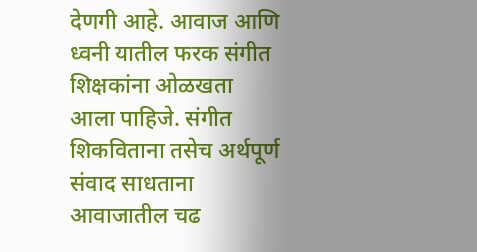देणगी आहे. आवाज आणि ध्वनी यातील फरक संगीत शिक्षकांना ओळखता आला पाहिजे. संगीत शिकविताना तसेच अर्थपूर्ण संवाद साधताना आवाजातील चढ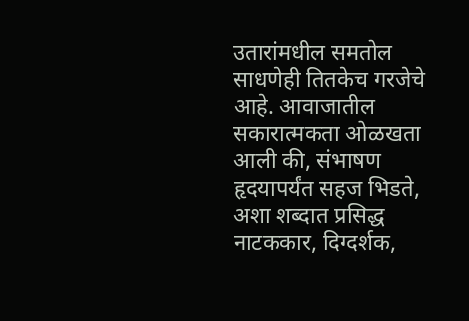उतारांमधील समतोल साधणेही तितकेच गरजेचे आहे. आवाजातील सकारात्मकता ओळखता आली की, संभाषण हृदयापर्यंत सहज भिडते, अशा शब्दात प्रसिद्ध नाटककार, दिग्दर्शक,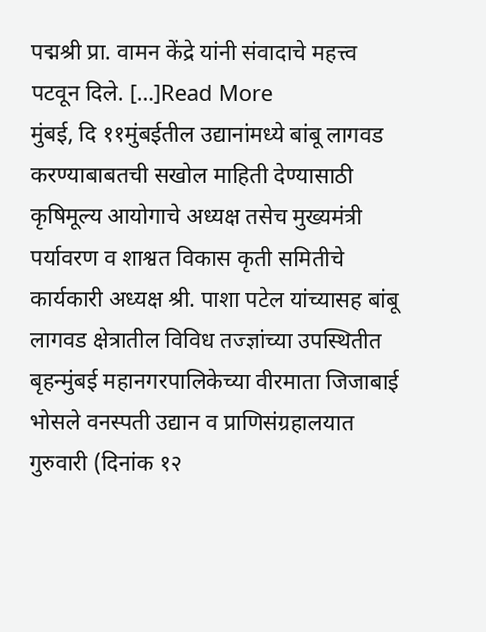पद्मश्री प्रा. वामन केंद्रे यांनी संवादाचे महत्त्व पटवून दिले. […]Read More
मुंबई, दि ११मुंबईतील उद्यानांमध्ये बांबू लागवड करण्याबाबतची सखोल माहिती देण्यासाठी कृषिमूल्य आयोगाचे अध्यक्ष तसेच मुख्यमंत्री पर्यावरण व शाश्वत विकास कृती समितीचे कार्यकारी अध्यक्ष श्री. पाशा पटेल यांच्यासह बांबू लागवड क्षेत्रातील विविध तज्ज्ञांच्या उपस्थितीत बृहन्मुंबई महानगरपालिकेच्या वीरमाता जिजाबाई भोसले वनस्पती उद्यान व प्राणिसंग्रहालयात गुरुवारी (दिनांक १२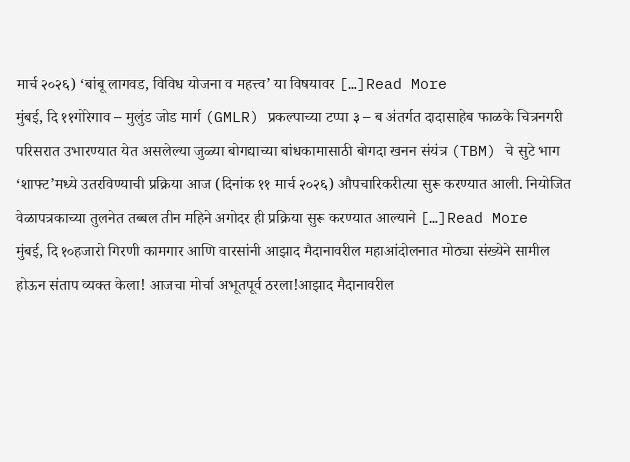मार्च २०२६) ‘बांबू लागवड, विविध योजना व महत्त्व’ या विषयावर […]Read More
मुंबई, दि ११गोरेगाव – मुलुंड जोड मार्ग (GMLR) प्रकल्पाच्या टप्पा ३ – ब अंतर्गत दादासाहेब फाळके चित्रनगरी परिसरात उभारण्यात येत असलेल्या जुळ्या बोगद्याच्या बांधकामासाठी बोगदा खनन संयंत्र (TBM) चे सुटे भाग ‘शाफ्ट’मध्ये उतरविण्याची प्रक्रिया आज (दिनांक ११ मार्च २०२६) औपचारिकरीत्या सुरू करण्यात आली. नियोजित वेळापत्रकाच्या तुलनेत तब्बल तीन महिने अगोदर ही प्रक्रिया सुरू करण्यात आल्याने […]Read More
मुंबई, दि १०हजारो गिरणी कामगार आणि वारसांनी आझाद मैदानावरील महाआंदोलनात मोठ्या संख्येने सामील होऊन संताप व्यक्त केला! आजचा मोर्चा अभूतपूर्व ठरला!आझाद मैदानावरील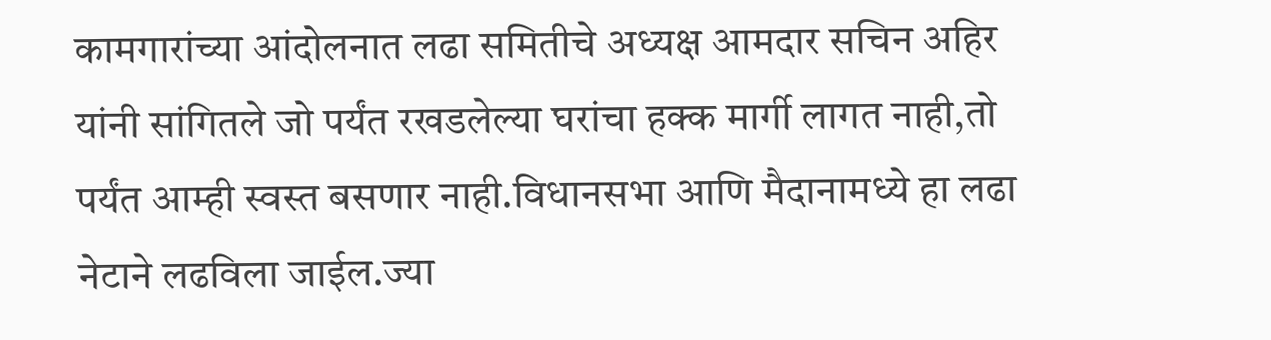कामगारांच्या आंदोलनात लढा समितीचे अध्यक्ष आमदार सचिन अहिर यांनी सांगितले जो पर्यंत रखडलेल्या घरांचा हक्क मार्गी लागत नाही,तो पर्यंत आम्ही स्वस्त बसणार नाही.विधानसभा आणि मैदानामध्ये हा लढा नेटाने लढविला जाईल.ज्या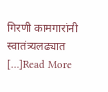गिरणी कामगारांनी स्वातंत्र्यलढ्यात […]Read More